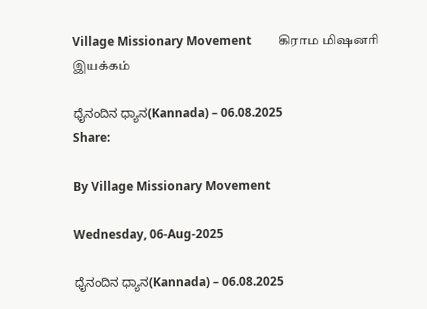Village Missionary Movement         கிராம மிஷனரி இயக்கம்

ಧೈನಂದಿನ ಧ್ಯಾನ(Kannada) – 06.08.2025
Share:

By Village Missionary Movement

Wednesday, 06-Aug-2025

ಧೈನಂದಿನ ಧ್ಯಾನ(Kannada) – 06.08.2025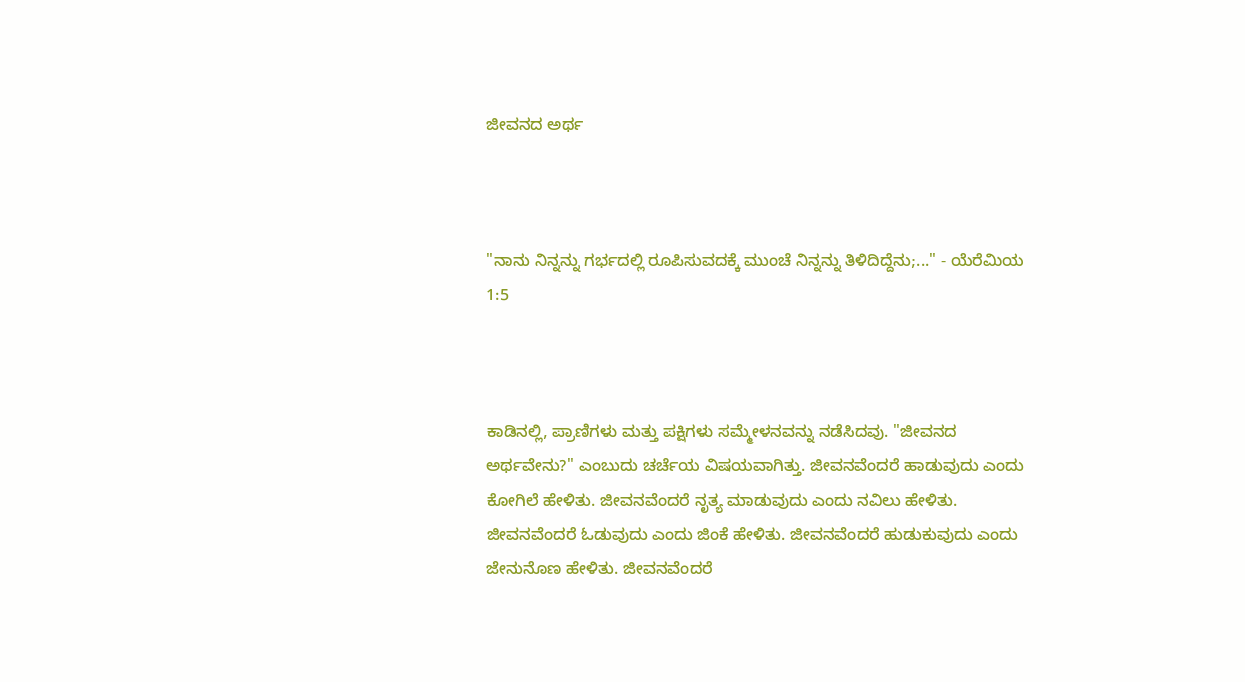ಜೀವನದ ಅರ್ಥ



"ನಾನು ನಿನ್ನನ್ನು ಗರ್ಭದಲ್ಲಿ ರೂಪಿಸುವದಕ್ಕೆ ಮುಂಚೆ ನಿನ್ನನ್ನು ತಿಳಿದಿದ್ದೆನು;..." - ಯೆರೆಮಿಯ 1:5



ಕಾಡಿನಲ್ಲಿ, ಪ್ರಾಣಿಗಳು ಮತ್ತು ಪಕ್ಷಿಗಳು ಸಮ್ಮೇಳನವನ್ನು ನಡೆಸಿದವು. "ಜೀವನದ ಅರ್ಥವೇನು?" ಎಂಬುದು ಚರ್ಚೆಯ ವಿಷಯವಾಗಿತ್ತು. ಜೀವನವೆಂದರೆ ಹಾಡುವುದು ಎಂದು ಕೋಗಿಲೆ ಹೇಳಿತು. ಜೀವನವೆಂದರೆ ನೃತ್ಯ ಮಾಡುವುದು ಎಂದು ನವಿಲು ಹೇಳಿತು. ಜೀವನವೆಂದರೆ ಓಡುವುದು ಎಂದು ಜಿಂಕೆ ಹೇಳಿತು. ಜೀವನವೆಂದರೆ ಹುಡುಕುವುದು ಎಂದು ಜೇನುನೊಣ ಹೇಳಿತು. ಜೀವನವೆಂದರೆ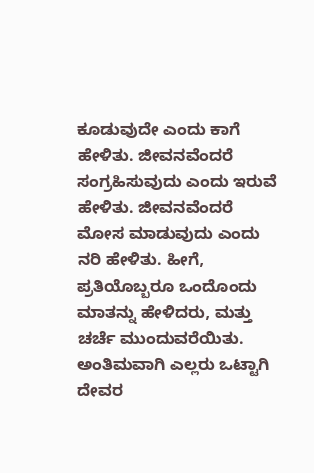ಕೂಡುವುದೇ ಎಂದು ಕಾಗೆ ಹೇಳಿತು. ಜೀವನವೆಂದರೆ ಸಂಗ್ರಹಿಸುವುದು ಎಂದು ಇರುವೆ ಹೇಳಿತು. ಜೀವನವೆಂದರೆ ಮೋಸ ಮಾಡುವುದು ಎಂದು ನರಿ ಹೇಳಿತು. ಹೀಗೆ, ಪ್ರತಿಯೊಬ್ಬರೂ ಒಂದೊಂದು ಮಾತನ್ನು ಹೇಳಿದರು, ಮತ್ತು ಚರ್ಚೆ ಮುಂದುವರೆಯಿತು. ಅಂತಿಮವಾಗಿ ಎಲ್ಲರು ಒಟ್ಟಾಗಿ ದೇವರ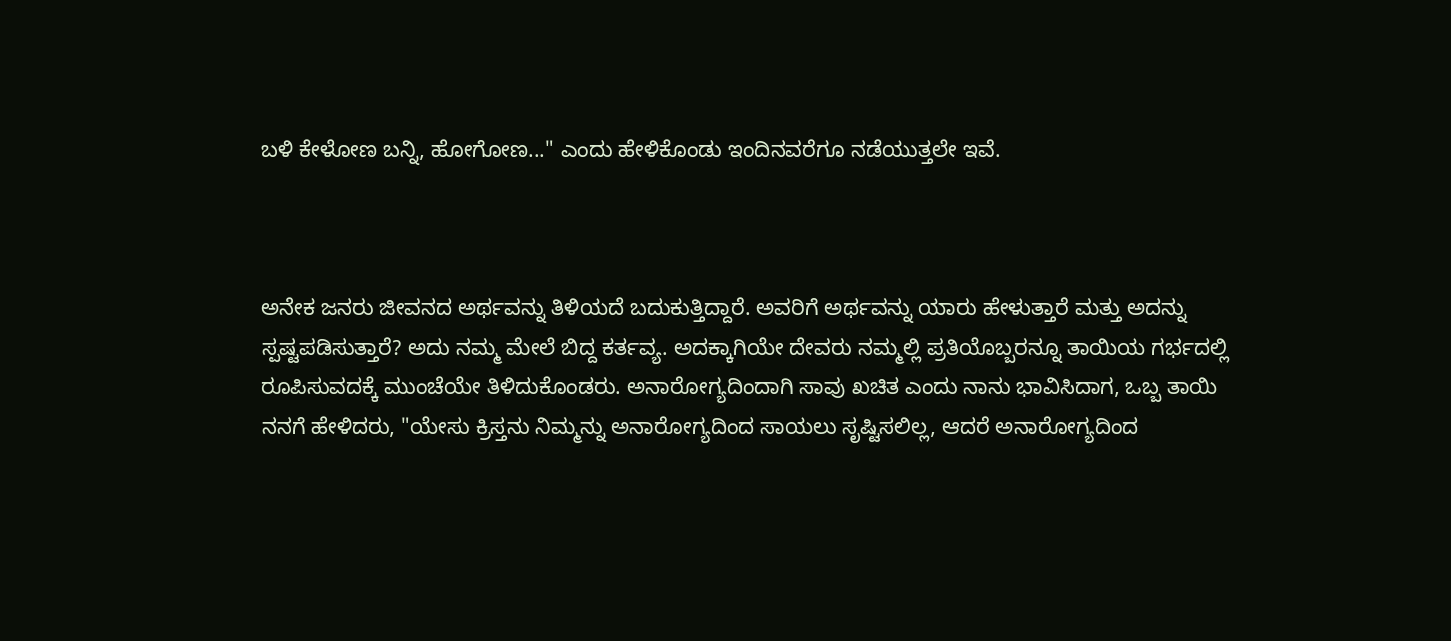ಬಳಿ ಕೇಳೋಣ ಬನ್ನಿ, ಹೋಗೋಣ..." ಎಂದು ಹೇಳಿಕೊಂಡು ಇಂದಿನವರೆಗೂ ನಡೆಯುತ್ತಲೇ ಇವೆ.



ಅನೇಕ ಜನರು ಜೀವನದ ಅರ್ಥವನ್ನು ತಿಳಿಯದೆ ಬದುಕುತ್ತಿದ್ದಾರೆ. ಅವರಿಗೆ ಅರ್ಥವನ್ನು ಯಾರು ಹೇಳುತ್ತಾರೆ ಮತ್ತು ಅದನ್ನು ಸ್ಪಷ್ಟಪಡಿಸುತ್ತಾರೆ? ಅದು ನಮ್ಮ ಮೇಲೆ ಬಿದ್ದ ಕರ್ತವ್ಯ. ಅದಕ್ಕಾಗಿಯೇ ದೇವರು ನಮ್ಮಲ್ಲಿ ಪ್ರತಿಯೊಬ್ಬರನ್ನೂ ತಾಯಿಯ ಗರ್ಭದಲ್ಲಿ ರೂಪಿಸುವದಕ್ಕೆ ಮುಂಚೆಯೇ ತಿಳಿದುಕೊಂಡರು. ಅನಾರೋಗ್ಯದಿಂದಾಗಿ ಸಾವು ಖಚಿತ ಎಂದು ನಾನು ಭಾವಿಸಿದಾಗ, ಒಬ್ಬ ತಾಯಿ ನನಗೆ ಹೇಳಿದರು, "ಯೇಸು ಕ್ರಿಸ್ತನು ನಿಮ್ಮನ್ನು ಅನಾರೋಗ್ಯದಿಂದ ಸಾಯಲು ಸೃಷ್ಟಿಸಲಿಲ್ಲ, ಆದರೆ ಅನಾರೋಗ್ಯದಿಂದ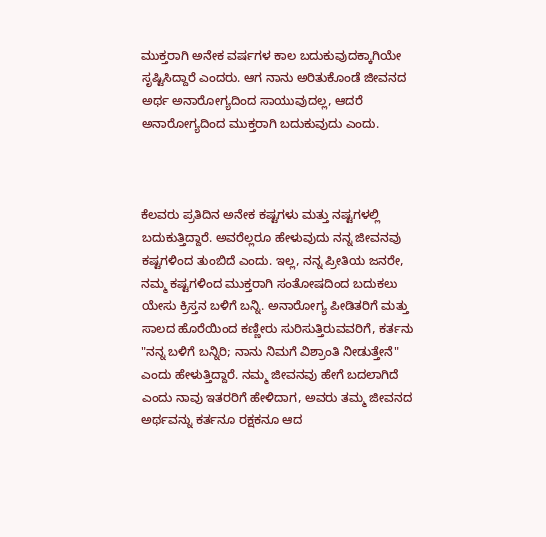ಮುಕ್ತರಾಗಿ ಅನೇಕ ವರ್ಷಗಳ ಕಾಲ ಬದುಕುವುದಕ್ಕಾಗಿಯೇ ಸೃಷ್ಟಿಸಿದ್ದಾರೆ ಎಂದರು. ಆಗ ನಾನು ಅರಿತುಕೊಂಡೆ ಜೀವನದ ಅರ್ಥ ಅನಾರೋಗ್ಯದಿಂದ ಸಾಯುವುದಲ್ಲ, ಆದರೆ ಅನಾರೋಗ್ಯದಿಂದ ಮುಕ್ತರಾಗಿ ಬದುಕುವುದು ಎಂದು.



ಕೆಲವರು ಪ್ರತಿದಿನ ಅನೇಕ ಕಷ್ಟಗಳು ಮತ್ತು ನಷ್ಟಗಳಲ್ಲಿ ಬದುಕುತ್ತಿದ್ದಾರೆ. ಅವರೆಲ್ಲರೂ ಹೇಳುವುದು ನನ್ನ ಜೀವನವು ಕಷ್ಟಗಳಿಂದ ತುಂಬಿದೆ ಎಂದು. ಇಲ್ಲ, ನನ್ನ ಪ್ರೀತಿಯ ಜನರೇ, ನಮ್ಮ ಕಷ್ಟಗಳಿಂದ ಮುಕ್ತರಾಗಿ ಸಂತೋಷದಿಂದ ಬದುಕಲು ಯೇಸು ಕ್ರಿಸ್ತನ ಬಳಿಗೆ ಬನ್ನಿ. ಅನಾರೋಗ್ಯ ಪೀಡಿತರಿಗೆ ಮತ್ತು ಸಾಲದ ಹೊರೆಯಿಂದ ಕಣ್ಣೀರು ಸುರಿಸುತ್ತಿರುವವರಿಗೆ, ಕರ್ತನು "ನನ್ನ ಬಳಿಗೆ ಬನ್ನಿರಿ; ನಾನು ನಿಮಗೆ ವಿಶ್ರಾಂತಿ ನೀಡುತ್ತೇನೆ" ಎಂದು ಹೇಳುತ್ತಿದ್ದಾರೆ. ನಮ್ಮ ಜೀವನವು ಹೇಗೆ ಬದಲಾಗಿದೆ ಎಂದು ನಾವು ಇತರರಿಗೆ ಹೇಳಿದಾಗ, ಅವರು ತಮ್ಮ ಜೀವನದ ಅರ್ಥವನ್ನು ಕರ್ತನೂ ರಕ್ಷಕನೂ ಆದ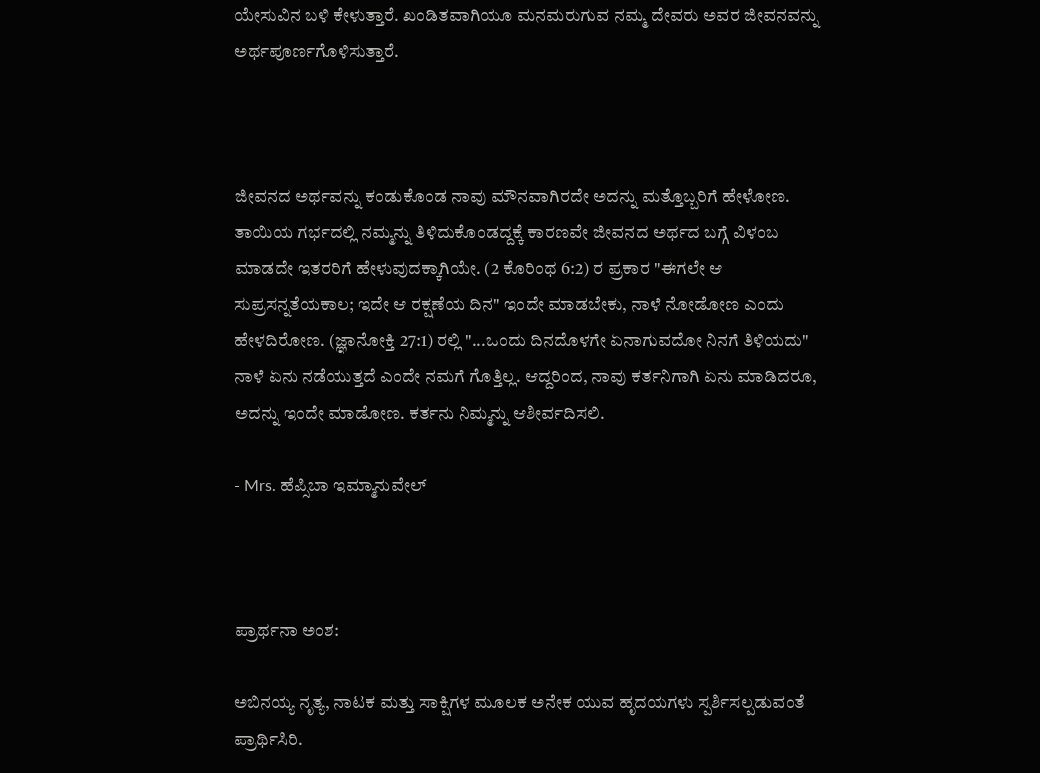ಯೇಸುವಿನ ಬಳಿ ಕೇಳುತ್ತಾರೆ. ಖಂಡಿತವಾಗಿಯೂ ಮನಮರುಗುವ ನಮ್ಮ ದೇವರು ಅವರ ಜೀವನವನ್ನು ಅರ್ಥಪೂರ್ಣಗೊಳಿಸುತ್ತಾರೆ.



ಜೀವನದ ಅರ್ಥವನ್ನು ಕಂಡುಕೊಂಡ ನಾವು ಮೌನವಾಗಿರದೇ ಅದನ್ನು ಮತ್ತೊಬ್ಬರಿಗೆ ಹೇಳೋಣ. ತಾಯಿಯ ಗರ್ಭದಲ್ಲಿ ನಮ್ಮನ್ನು ತಿಳಿದುಕೊಂಡದ್ದಕ್ಕೆ ಕಾರಣವೇ ಜೀವನದ ಅರ್ಥದ ಬಗ್ಗೆ ವಿಳಂಬ ಮಾಡದೇ ಇತರರಿಗೆ ಹೇಳುವುದಕ್ಕಾಗಿಯೇ. (2 ಕೊರಿಂಥ 6:2) ರ ಪ್ರಕಾರ "ಈಗಲೇ ಆ ಸುಪ್ರಸನ್ನತೆಯಕಾಲ; ಇದೇ ಆ ರಕ್ಷಣೆಯ ದಿನ" ಇಂದೇ ಮಾಡಬೇಕು, ನಾಳೆ ನೋಡೋಣ ಎಂದು ಹೇಳದಿರೋಣ. (ಜ್ಞಾನೋಕ್ತಿ 27:1) ರಲ್ಲಿ "...ಒಂದು ದಿನದೊಳಗೇ ಏನಾಗುವದೋ ನಿನಗೆ ತಿಳಿಯದು" ನಾಳೆ ಏನು ನಡೆಯುತ್ತದೆ ಎಂದೇ ನಮಗೆ ಗೊತ್ತಿಲ್ಲ. ಆದ್ದರಿಂದ, ನಾವು ಕರ್ತನಿಗಾಗಿ ಏನು ಮಾಡಿದರೂ, ಅದನ್ನು ಇಂದೇ ಮಾಡೋಣ. ಕರ್ತನು ನಿಮ್ಮನ್ನು ಆಶೀರ್ವದಿಸಲಿ.

- Mrs. ಹೆಪ್ಸಿಬಾ ಇಮ್ಮಾನುವೇಲ್



ಪ್ರಾರ್ಥನಾ ಅಂಶ:

ಅಬಿನಯ್ಯ ನೃತ್ಯ, ನಾಟಕ ಮತ್ತು ಸಾಕ್ಷಿಗಳ ಮೂಲಕ ಅನೇಕ ಯುವ ಹೃದಯಗಳು ಸ್ಪರ್ಶಿಸಲ್ಪಡುವಂತೆ ಪ್ರಾರ್ಥಿಸಿರಿ.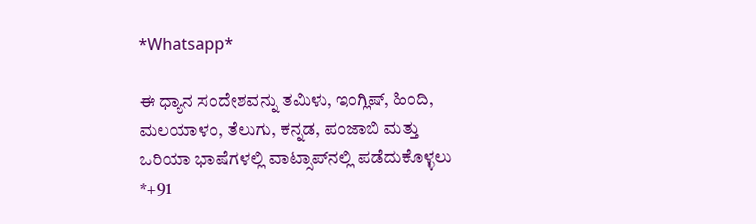*Whatsapp*

ಈ ಧ್ಯಾನ ಸಂದೇಶವನ್ನು ತಮಿಳು, ಇಂಗ್ಲಿಷ್, ಹಿಂದಿ, ಮಲಯಾಳಂ, ತೆಲುಗು, ಕನ್ನಡ, ಪಂಜಾಬಿ ಮತ್ತು ಒರಿಯಾ ಭಾಷೆಗಳಲ್ಲಿ ವಾಟ್ಸಾಪ್‌ನಲ್ಲಿ ಪಡೆದುಕೊಳ್ಳಲು *+91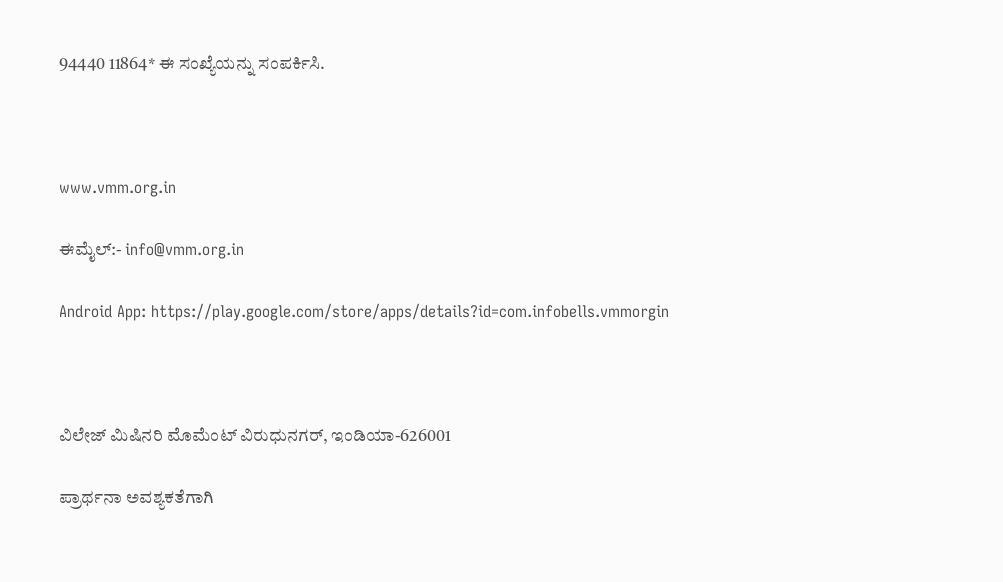94440 11864* ಈ ಸಂಖ್ಯೆಯನ್ನು ಸಂಪರ್ಕಿಸಿ.



www.vmm.org.in

ಈಮೈಲ್:- info@vmm.org.in

Android App: https://play.google.com/store/apps/details?id=com.infobells.vmmorgin



ವಿಲೇಜ್ ಮಿಷಿನರಿ ಮೊಮೆಂಟ್ ವಿರುಧುನಗರ್, ಇಂಡಿಯಾ-626001

ಪ್ರಾರ್ಥನಾ ಅವಶ್ಯಕತೆಗಾಗಿ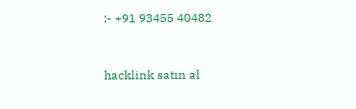:- +91 93455 40482



hacklink satın al